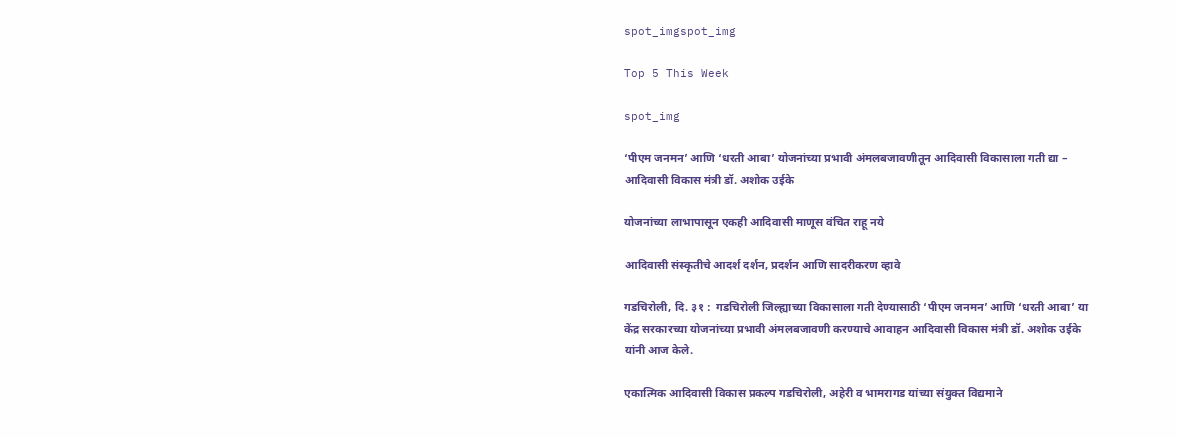spot_imgspot_img

Top 5 This Week

spot_img

‘पीएम जनमन’ आणि ‘धरती आबा’ योजनांच्या प्रभावी अंमलबजावणीतून आदिवासी विकासाला गती द्या – आदिवासी विकास मंत्री डॉ. अशोक उईके

योजनांच्या लाभापासून एकही आदिवासी माणूस वंचित राहू नये

आदिवासी संस्कृतीचे आदर्श दर्शन, प्रदर्शन आणि सादरीकरण व्हावे

गडचिरोली, दि. ३१ :  गडचिरोली जिल्ह्याच्या विकासाला गती देण्यासाठी ‘पीएम जनमन’ आणि ‘धरती आबा’ या केंद्र सरकारच्या योजनांच्या प्रभावी अंमलबजावणी करण्याचे आवाहन आदिवासी विकास मंत्री डॉ. अशोक उईके यांनी आज केले.

एकात्मिक आदिवासी विकास प्रकल्प गडचिरोली, अहेरी व भामरागड यांच्या संयुक्त विद्यमाने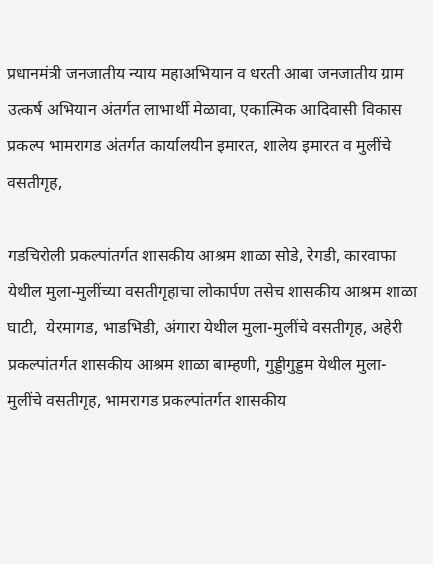प्रधानमंत्री जनजातीय न्याय महाअभियान व धरती आबा जनजातीय ग्राम उत्कर्ष अभियान अंतर्गत लाभार्थी मेळावा, एकात्मिक आदिवासी विकास प्रकल्प भामरागड अंतर्गत कार्यालयीन इमारत, शालेय इमारत व मुलींचे वसतीगृह,

गडचिरोली प्रकल्पांतर्गत शासकीय आश्रम शाळा सोडे, रेगडी, कारवाफा येथील मुला-मुलींच्या वसतीगृहाचा लोकार्पण तसेच शासकीय आश्रम शाळा घाटी,  येरमागड, भाडभिडी, अंगारा येथील मुला-मुलींचे वसतीगृह, अहेरी प्रकल्पांतर्गत शासकीय आश्रम शाळा बाम्हणी, गुड्डीगुड्डम येथील मुला-मुलींचे वसतीगृह, भामरागड प्रकल्पांतर्गत शासकीय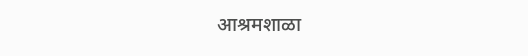आश्रमशाळा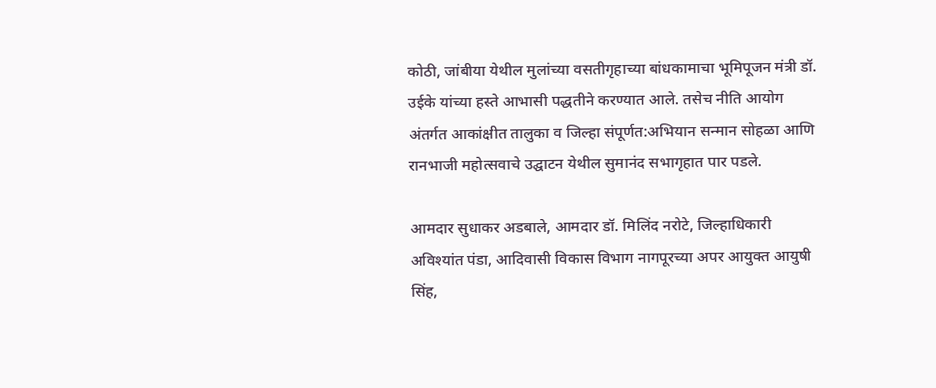कोठी, जांबीया येथील मुलांच्या वसतीगृहाच्या बांधकामाचा भूमिपूजन मंत्री डॉ. उईके यांच्या हस्ते आभासी पद्धतीने करण्यात आले. तसेच नीति आयोग अंतर्गत आकांक्षीत तालुका व जिल्हा संपूर्णत:अभियान सन्मान सोहळा आणि रानभाजी महोत्सवाचे उद्घाटन येथील सुमानंद सभागृहात पार पडले.

आमदार सुधाकर अडबाले, आमदार डॉ. मिलिंद नरोटे, जिल्हाधिकारी अविश्यांत पंडा, आदिवासी विकास विभाग नागपूरच्या अपर आयुक्त आयुषी सिंह,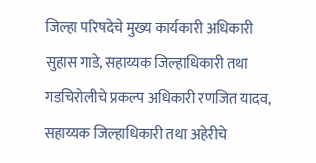जिल्हा परिषदेचे मुख्य कार्यकारी अधिकारी सुहास गाडे, सहाय्यक जिल्हाधिकारी तथा गडचिरोलीचे प्रकल्प अधिकारी रणजित यादव, सहाय्यक जिल्हाधिकारी तथा अहेरीचे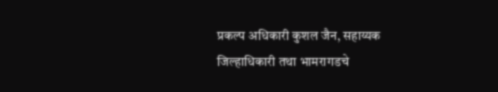प्रकल्प अधिकारी कुशल जैन, सहाय्यक जिल्हाधिकारी तथा भामरागडचे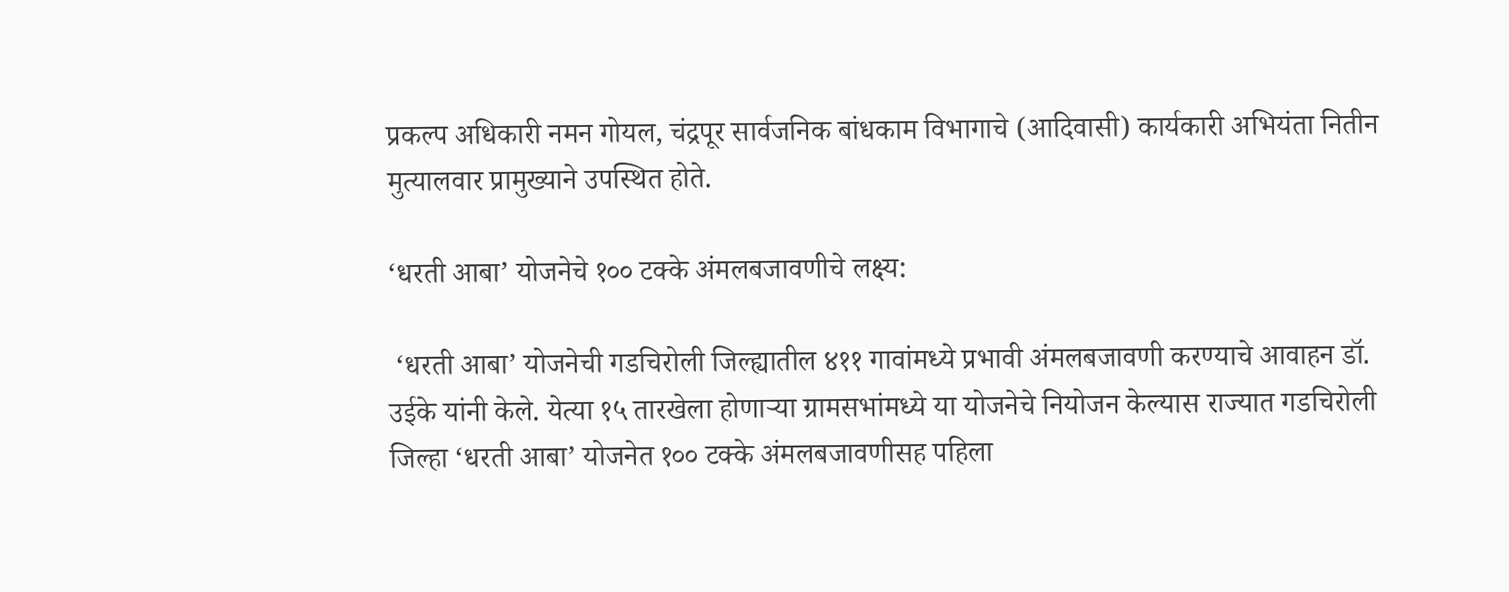प्रकल्प अधिकारी नमन गोयल, चंद्रपूर सार्वजनिक बांधकाम विभागाचे (आदिवासी) कार्यकारी अभियंता नितीन मुत्यालवार प्रामुख्याने उपस्थित होते.

‘धरती आबा’ योजनेचे १०० टक्के अंमलबजावणीचे लक्ष्य:

 ‘धरती आबा’ योजनेची गडचिरोली जिल्ह्यातील ४११ गावांमध्ये प्रभावी अंमलबजावणी करण्याचे आवाहन डॉ. उईके यांनी केले. येत्या १५ तारखेला होणाऱ्या ग्रामसभांमध्ये या योजनेचे नियोजन केल्यास राज्यात गडचिरोली जिल्हा ‘धरती आबा’ योजनेत १०० टक्के अंमलबजावणीसह पहिला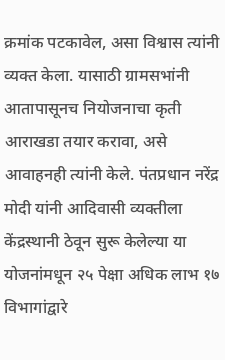क्रमांक पटकावेल, असा विश्वास त्यांनी व्यक्त केला. यासाठी ग्रामसभांनी आतापासूनच नियोजनाचा कृती आराखडा तयार करावा, असे आवाहनही त्यांनी केले. पंतप्रधान नरेंद्र मोदी यांनी आदिवासी व्यक्तीला केंद्रस्थानी ठेवून सुरू केलेल्या या योजनांमधून २५ पेक्षा अधिक लाभ १७ विभागांद्वारे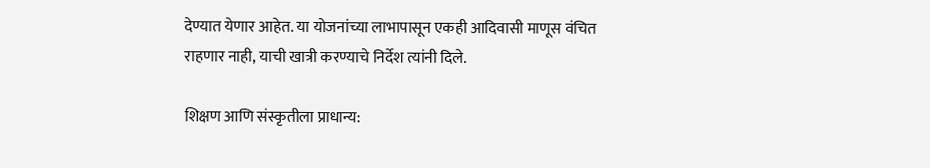देण्यात येणार आहेत. या योजनांच्या लाभापासून एकही आदिवासी माणूस वंचित राहणार नाही, याची खात्री करण्याचे निर्देश त्यांनी दिले.

शिक्षण आणि संस्कृतीला प्राधान्य: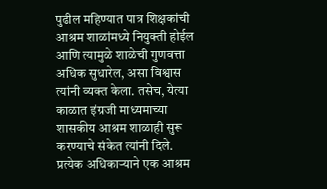पुढील महिण्यात पात्र शिक्षकांची आश्रम शाळांमध्ये नियुक्ती होईल आणि त्यामुळे शाळेची गुणवत्ता अधिक सुधारेल, असा विश्वास त्यांनी व्यक्त केला. तसेच, येत्या काळात इंग्रजी माध्यमाच्या शासकीय आश्रम शाळाही सुरू करण्याचे संकेत त्यांनी दिले. प्रत्येक अधिकाऱ्याने एक आश्रम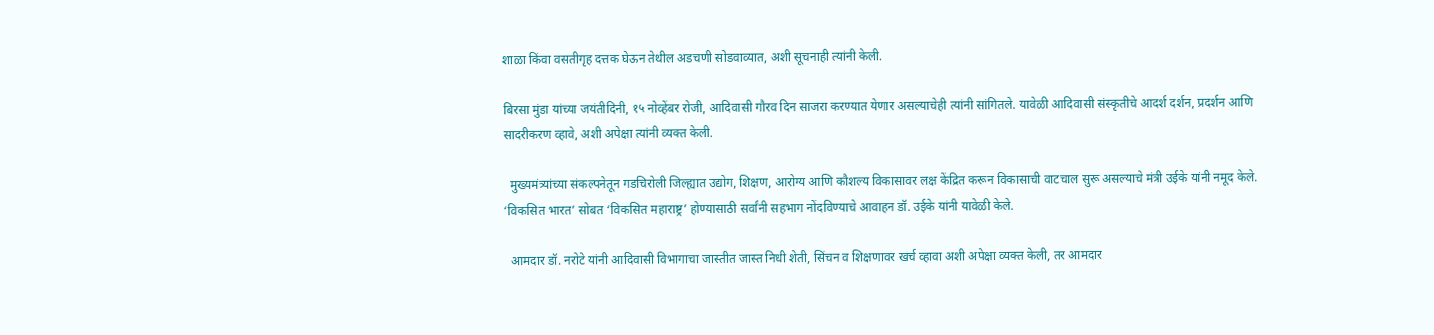शाळा किंवा वसतीगृह दत्तक घेऊन तेथील अडचणी सोडवाव्यात, अशी सूचनाही त्यांनी केली.

बिरसा मुंडा यांच्या जयंतीदिनी, १५ नोव्हेंबर रोजी, आदिवासी गौरव दिन साजरा करण्यात येणार असल्याचेही त्यांनी सांगितले. यावेळी आदिवासी संस्कृतीचे आदर्श दर्शन, प्रदर्शन आणि सादरीकरण व्हावे, अशी अपेक्षा त्यांनी व्यक्त केली.

  मुख्यमंत्र्यांच्या संकल्पनेतून गडचिरोली जिल्ह्यात उद्योग, शिक्षण, आरोग्य आणि कौशल्य विकासावर लक्ष केंद्रित करून विकासाची वाटचाल सुरू असल्याचे मंत्री उईके यांनी नमूद केले. ‘विकसित भारत’ सोबत ‘विकसित महाराष्ट्र’ होण्यासाठी सर्वांनी सहभाग नोंदविण्याचे आवाहन डॉ. उईके यांनी यावेळी केले.

  आमदार डॉ. नरोटे यांनी आदिवासी विभागाचा जास्तीत जास्त निधी शेती, सिंचन व शिक्षणावर खर्च व्हावा अशी अपेक्षा व्यक्त केली, तर आमदार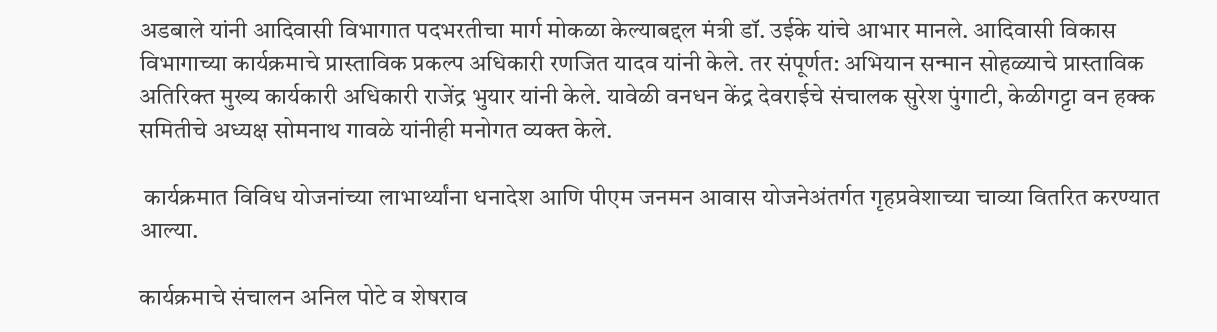अडबाले यांनी आदिवासी विभागात पदभरतीचा मार्ग मोकळा केल्याबद्दल मंत्री डॉ. उईके यांचे आभार मानले. आदिवासी विकास विभागाच्या कार्यक्रमाचे प्रास्ताविक प्रकल्प अधिकारी रणजित यादव यांनी केले. तर संपूर्णत: अभियान सन्मान सोहळ्याचे प्रास्ताविक अतिरिक्त मुख्य कार्यकारी अधिकारी राजेंद्र भुयार यांनी केले. यावेळी वनधन केंद्र देवराईचे संचालक सुरेश पुंगाटी, केळीगट्टा वन हक्क समितीचे अध्यक्ष सोमनाथ गावळे यांनीही मनोगत व्यक्त केले.

 कार्यक्रमात विविध योजनांच्या लाभार्थ्यांना धनादेश आणि पीएम जनमन आवास योजनेअंतर्गत गृहप्रवेशाच्या चाव्या वितरित करण्यात आल्या.

कार्यक्रमाचे संचालन अनिल पोटे व शेषराव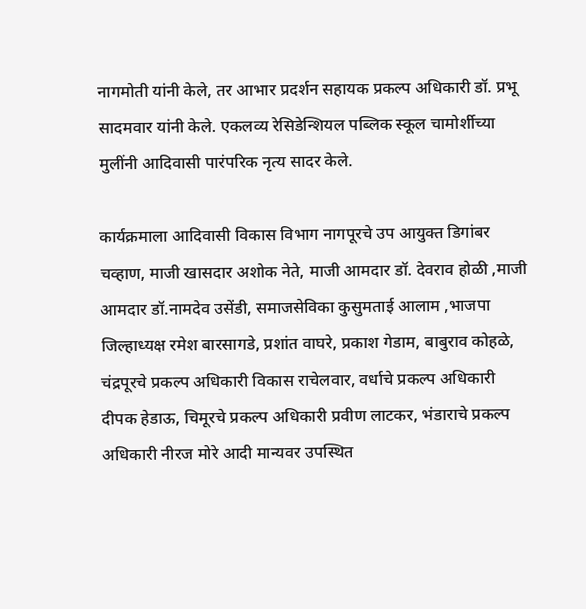नागमोती यांनी केले, तर आभार प्रदर्शन सहायक प्रकल्प अधिकारी डॉ. प्रभू सादमवार यांनी केले. एकलव्य रेसिडेन्शियल पब्लिक स्कूल चामोर्शीच्या मुलींनी आदिवासी पारंपरिक नृत्य सादर केले.

कार्यक्रमाला आदिवासी विकास विभाग नागपूरचे उप आयुक्त डिगांबर चव्हाण, माजी खासदार अशोक नेते, माजी आमदार डॉ. देवराव होळी ,माजी आमदार डॉ.नामदेव उसेंडी, समाजसेविका कुसुमताई आलाम ,भाजपा जिल्हाध्यक्ष रमेश बारसागडे, प्रशांत वाघरे, प्रकाश गेडाम, बाबुराव कोहळे, चंद्रपूरचे प्रकल्प अधिकारी विकास राचेलवार, वर्धाचे प्रकल्प अधिकारी दीपक हेडाऊ, चिमूरचे प्रकल्प अधिकारी प्रवीण लाटकर, भंडाराचे प्रकल्प अधिकारी नीरज मोरे आदी मान्यवर उपस्थित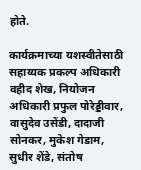होते.

कार्यक्रमाच्या यशस्वीतेसाठी सहाय्यक प्रकल्प अधिकारी वहीद शेख, नियोजन अधिकारी प्रफुल पोरेड्डीवार, वासुदेव उसेंडी, दादाजी सोनकर, मुकेश गेडाम, सुधीर शेंडे, संतोष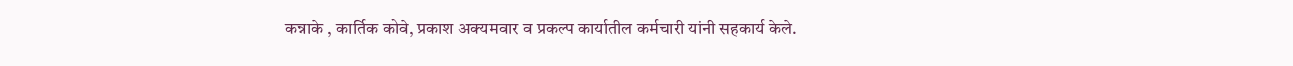कन्नाके , कार्तिक कोवे, प्रकाश अक्यमवार व प्रकल्प कार्यातील कर्मचारी यांनी सहकार्य केले.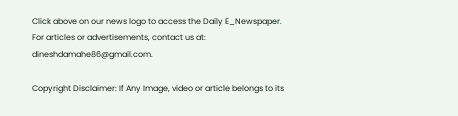Click above on our news logo to access the Daily E_Newspaper.
For articles or advertisements, contact us at: dineshdamahe86@gmail.com.

Copyright Disclaimer: If Any Image, video or article belongs to its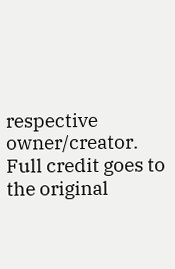respective owner/creator. Full credit goes to the original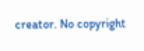creator. No copyright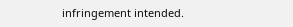infringement intended.